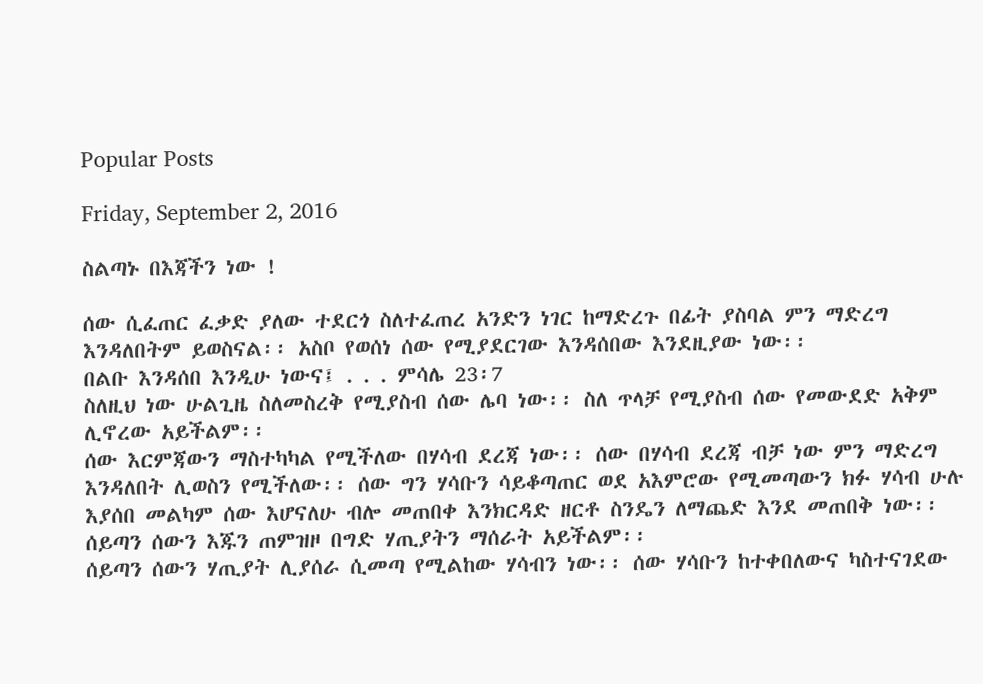Popular Posts

Friday, September 2, 2016

ስልጣኑ በእጃችን ነው !

ሰው ሲፈጠር ፈቃድ ያለው ተደርጎ ስለተፈጠረ አንድን ነገር ከማድረጉ በፊት ያስባል ምን ማድረግ እንዳለበትም ይወስናል፡፡ አስቦ የወሰነ ሰው የሚያደርገው እንዳሰበው እንደዚያው ነው፡፡
በልቡ እንዳሰበ እንዲሁ ነውና፤ . . . ምሳሌ 23፡7
ስለዚህ ነው ሁልጊዜ ስለመስረቅ የሚያስብ ሰው ሌባ ነው፡፡ ስለ ጥላቻ የሚያስብ ሰው የመውደድ አቅም ሊኖረው አይችልም፡፡
ሰው እርምጃውን ማስተካካል የሚችለው በሃሳብ ደረጃ ነው፡፡ ሰው በሃሳብ ደረጃ ብቻ ነው ምን ማድረግ እንዳለበት ሊወስን የሚችለው፡፡ ሰው ግን ሃሳቡን ሳይቆጣጠር ወደ አእምሮው የሚመጣውን ክፉ ሃሳብ ሁሉ እያሰበ መልካም ሰው እሆናለሁ ብሎ መጠበቀ እንክርዳድ ዘርቶ ስንዴን ለማጨድ እንደ መጠበቅ ነው፡፡ ሰይጣን ሰውን እጁን ጠምዝዞ በግድ ሃጢያትን ማሰራት አይችልም፡፡
ሰይጣን ሰውን ሃጢያት ሊያሰራ ሲመጣ የሚልከው ሃሳብን ነው፡፡ ሰው ሃሳቡን ከተቀበለውና ካስተናገደው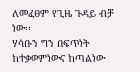ለመፈፀም የጊዜ ጉዳይ ብቻ ነው፡፡
ሃሳቡን ግን በፍጥነት ከተቃወምነውና ከጣልነው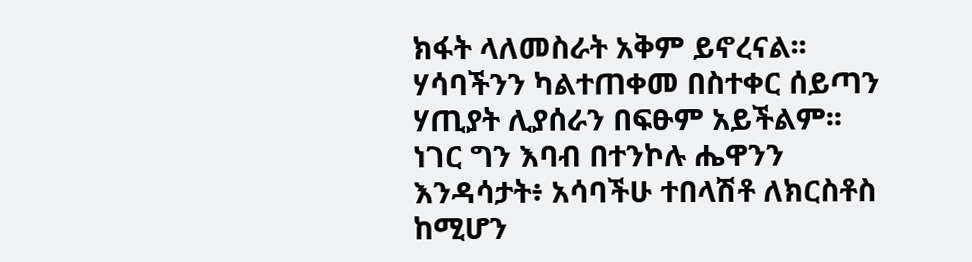ክፋት ላለመስራት አቅም ይኖረናል፡፡ ሃሳባችንን ካልተጠቀመ በስተቀር ሰይጣን ሃጢያት ሊያሰራን በፍፁም አይችልም፡፡
ነገር ግን እባብ በተንኮሉ ሔዋንን እንዳሳታት፥ አሳባችሁ ተበላሽቶ ለክርስቶስ ከሚሆን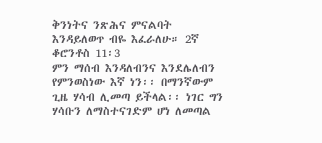ቅንነትና ንጽሕና ምናልባት እንዳይለወጥ ብዬ እፈራለሁ። 2ኛ ቆሮንቶስ 11፡3
ምን ማሰብ እንዳለብንና እንደሌለብን የምንወስነው እኛ ነን፡፡ በማንኛውም ጊዜ ሃሳብ ሊመጣ ይችላል፡፡ ነገር ግን ሃሳቡን ለማስተናገድም ሆነ ለመጣል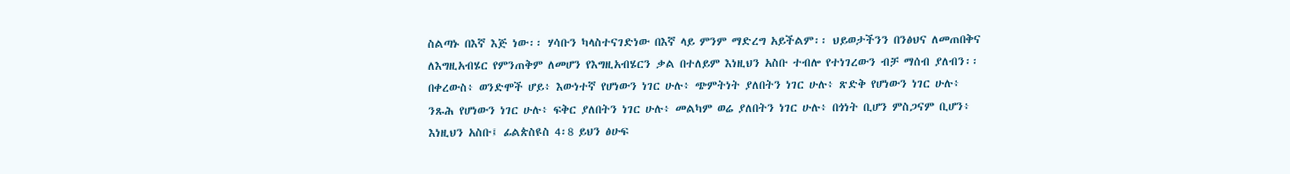ስልጣኑ በእኛ እጅ ነው፡፡ ሃሳቡን ካላስተናገድነው በእኛ ላይ ምንም ማድረግ አይችልም፡፡ ህይወታችንን በንፅህና ለመጠበቅና ለእግዚአብሄር የምንጠቅም ለመሆን የእግዚአብሄርን ቃል በተለይም እነዚህን አስቡ ተብሎ የተነገረውን ብቻ ማሰብ ያለብን፡፡
በቀረውስ፥ ወንድሞች ሆይ፥ እውነተኛ የሆነውን ነገር ሁሉ፥ ጭምትነት ያለበትን ነገር ሁሉ፥ ጽድቅ የሆነውን ነገር ሁሉ፥ ንጹሕ የሆነውን ነገር ሁሉ፥ ፍቅር ያለበትን ነገር ሁሉ፥ መልካም ወሬ ያለበትን ነገር ሁሉ፥ በጎነት ቢሆን ምስጋናም ቢሆን፥ እነዚህን አስቡ፤ ፊልጵስዩስ 4፡8 ይህን ፅሁፍ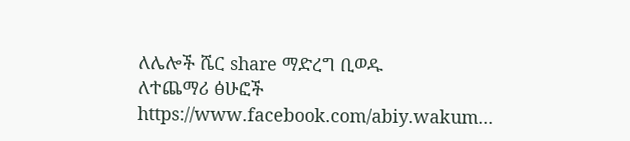ለሌሎች ሼር share ማድረግ ቢወዱ
ለተጨማሪ ፅሁፎች https://www.facebook.com/abiy.wakum...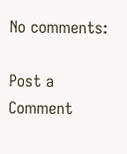No comments:

Post a Comment